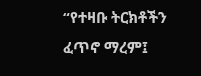“የተዛቡ ትርክቶችን ፈጥኖ ማረም፤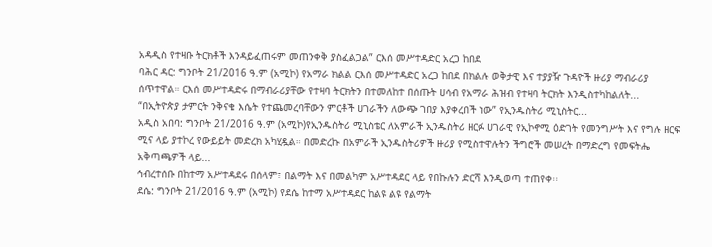አዳዲስ የተዛቡ ትርክቶች እንዳይፈጠሩም መጠንቀቅ ያስፈልጋል” ርእሰ መሥተዳድር አረጋ ከበደ
ባሕር ዳር: ግንቦት 21/2016 ዓ.ም (አሚኮ) የአማራ ክልል ርእሰ መሥተዳድር አረጋ ከበደ በክልሉ ወቅታዊ እና ተያያዥ ጉዳዮች ዙሪያ ማብራሪያ ሰጥተዋል። ርእሰ መሥተዳድሩ በማብራሪያቸው የተዛባ ትርክትን በተመለከተ በሰጡት ሀሳብ የአማራ ሕዝብ የተዛባ ትርክት እንዲስተካከልለት...
“በኢትዮጵያ ታምርት ንቅናቄ እሴት የተጨመረባቸውን ምርቶች ሀገራችን ለውጭ ገበያ እያቀረበች ነው” የኢንዱስትሪ ሚኒስትር...
አዲስ አበባ: ግንቦት 21/2016 ዓ.ም (አሚኮ)የኢንዱስትሪ ሚኒስቴር ለአምራች ኢንዱስትሪ ዘርፉ ሀገራዊ የኢኮኖሚ ዕድገት የመንግሥት እና የግሉ ዘርፍ ሚና ላይ ያተኮረ የውይይት መድረክ አካሂዷል። በመድረኩ በአምራች ኢንዱስትሪዎች ዙሪያ የሚስተዋሉትን ችግሮች መሠረት በማድረግ የመፍትሔ አቅጣጫዎች ላይ...
ኅብረተሰቡ በከተማ አሥተዳደሩ በሰላም፣ በልማት እና በመልካም አሥተዳደር ላይ የበኩሉን ድርሻ እንዲወጣ ተጠየቀ፡፡
ደሴ: ግንቦት 21/2016 ዓ.ም (አሚኮ) የደሴ ከተማ አሥተዳደር ከልዩ ልዩ የልማት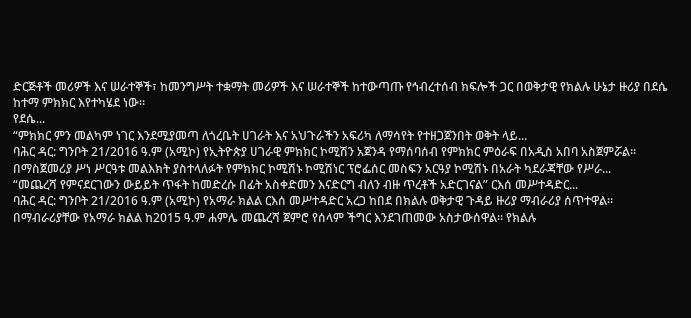ድርጅቶች መሪዎች እና ሠራተኞች፣ ከመንግሥት ተቋማት መሪዎች እና ሠራተኞች ከተውጣጡ የኅብረተሰብ ክፍሎች ጋር በወቅታዊ የክልሉ ሁኔታ ዙሪያ በደሴ ከተማ ምክክር እየተካሄደ ነው።
የደሴ...
“ምክክር ምን መልካም ነገር እንደሚያመጣ ለጎረቤት ሀገራት እና አህጉራችን አፍሪካ ለማሳየት የተዘጋጀንበት ወቅት ላይ...
ባሕር ዳር: ግንቦት 21/2016 ዓ.ም (አሚኮ) የኢትዮጵያ ሀገራዊ ምክክር ኮሚሽን አጀንዳ የማሰባሰብ የምክክር ምዕራፍ በአዲስ አበባ አስጀምሯል፡፡ በማስጀመሪያ ሥነ ሥርዓቱ መልእክት ያስተላለፉት የምክክር ኮሚሽኑ ኮሚሽነር ፕሮፌሰር መስፍን አርዓያ ኮሚሽኑ በአራት ካደራጃቸው የሥራ...
“መጨረሻ የምናደርገውን ውይይት ጥፋት ከመድረሱ በፊት አስቀድመን እናድርግ ብለን ብዙ ጥረቶች አድርገናል” ርእሰ መሥተዳድር...
ባሕር ዳር: ግንቦት 21/2016 ዓ.ም (አሚኮ) የአማራ ክልል ርእሰ መሥተዳድር አረጋ ከበደ በክልሉ ወቅታዊ ጉዳይ ዙሪያ ማብራሪያ ሰጥተዋል። በማብራሪያቸው የአማራ ክልል ከ2015 ዓ.ም ሐምሌ መጨረሻ ጀምሮ የሰላም ችግር እንደገጠመው አስታውሰዋል። የክልሉ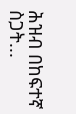ሕዝብ በከፍተኛ ስጋት...